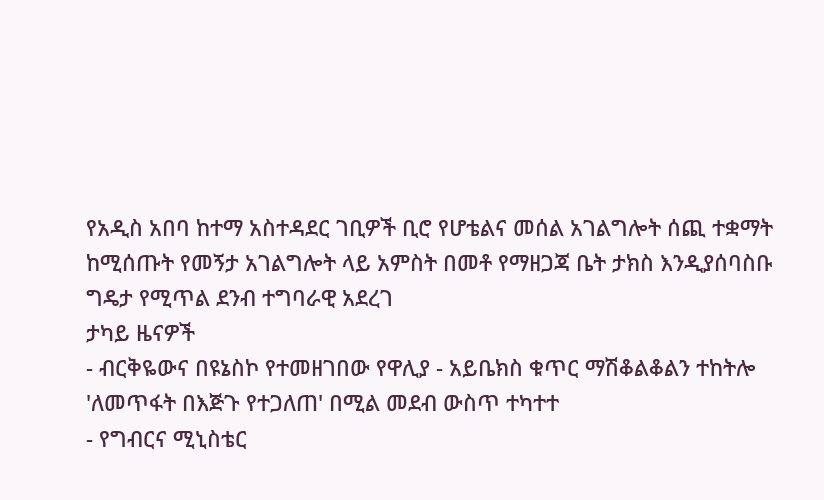የአዲስ አበባ ከተማ አስተዳደር ገቢዎች ቢሮ የሆቴልና መሰል አገልግሎት ሰጪ ተቋማት ከሚሰጡት የመኝታ አገልግሎት ላይ አምስት በመቶ የማዘጋጃ ቤት ታክስ እንዲያሰባስቡ ግዴታ የሚጥል ደንብ ተግባራዊ አደረገ
ታካይ ዜናዎች
- ብርቅዬውና በዩኔስኮ የተመዘገበው የዋሊያ - አይቤክስ ቁጥር ማሽቆልቆልን ተከትሎ 'ለመጥፋት በእጅጉ የተጋለጠ' በሚል መደብ ውስጥ ተካተተ
- የግብርና ሚኒስቴር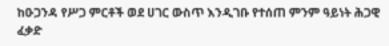ከዑጋንዳ የሥጋ ምርቶች ወደ ሀገር ውስጥ እንዲገቡ የተሰጠ ምንም ዓይነት ሕጋዊ ፈቃድ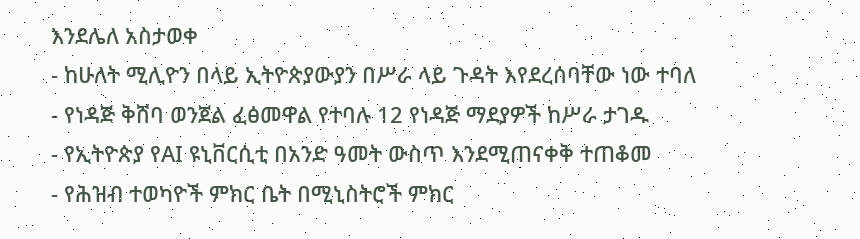እንደሌለ አስታወቀ
- ከሁለት ሚሊዮን በላይ ኢትዮጵያውያን በሥራ ላይ ጉዳት እየደረሰባቸው ነው ተባለ
- የነዳጅ ቅሸባ ወንጀል ፈፅመዋል የተባሉ 12 የነዳጅ ማደያዎች ከሥራ ታገዱ
- የኢትዮጵያ የAI ዩኒቨርሲቲ በአንድ ዓመት ውስጥ እንደሚጠናቀቅ ተጠቆመ
- የሕዝብ ተወካዮች ምክር ቤት በሚኒስትሮች ምክር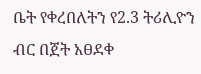ቤት የቀረበለትን የ2.3 ትሪሊዮን ብር በጀት አፀደቀ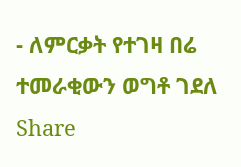- ለምርቃት የተገዛ በሬ ተመራቂውን ወግቶ ገደለ
Share